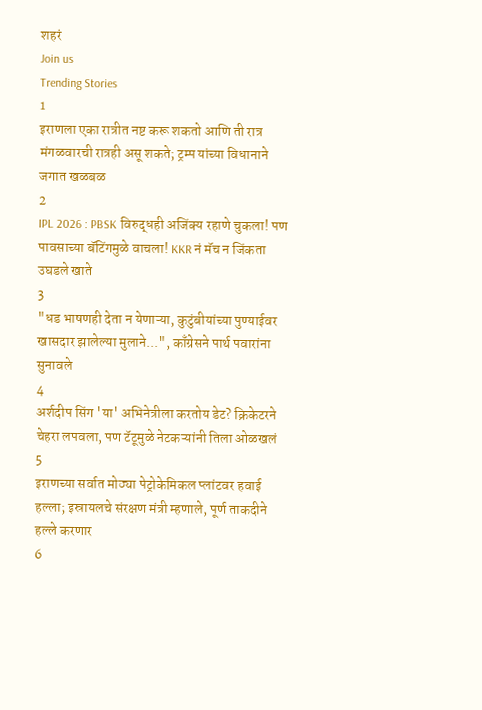शहरं
Join us
Trending Stories
1
इराणला एका रात्रीत नष्ट करू शकतो आणि ती रात्र मंगळवारची रात्रही असू शकते; ट्रम्प यांच्या विधानाने जगात खळबळ
2
IPL 2026 : PBSK विरुद्धही अजिंक्य रहाणे चुकला! पण पावसाच्या बॅटिंगमुळे वाचला! KKR नं मॅच न जिंकता उघडले खाते
3
"धड भाषणही देता न येणाऱ्या, कुटुंबीयांच्या पुण्याईवर खासदार झालेल्या मुलाने...", काँग्रेसने पार्थ पवारांना सुनावले
4
अर्शदीप सिंग 'या' अभिनेत्रीला करतोय डेट? क्रिकेटरने चेहरा लपवला, पण टॅटूमुळे नेटकऱ्यांनी तिला ओळखलं
5
इराणच्या सर्वात मोठ्या पेट्रोकेमिकल प्लांटवर हवाई हल्ला; इस्रायलचे संरक्षण मंत्री म्हणाले, पूर्ण ताकदीने हल्ले करणार
6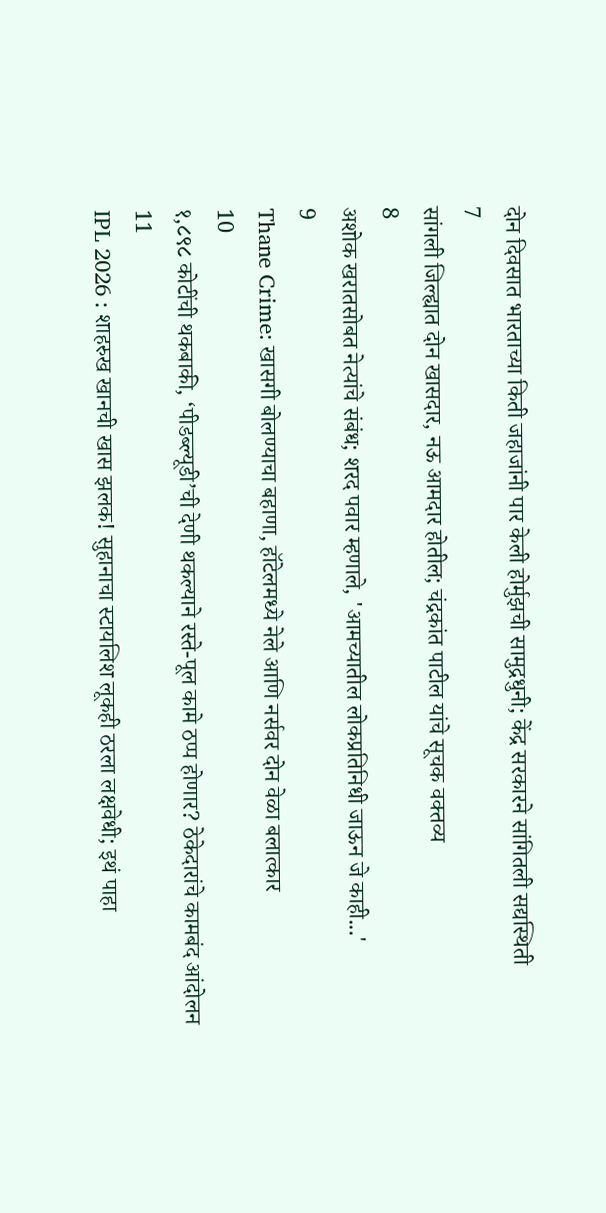दोन दिवसात भारताच्या किती जहाजांनी पार केली होर्मुझची सामुद्रधुनी; केंद्र सरकारने सांगितली सद्यस्थिती
7
सांगली जिल्ह्यात दोन खासदार, नऊ आमदार होतील; चंद्रकांत पाटील यांचे सूचक वक्तव्य
8
अशोक खरातसोबत नेत्यांचे संबंध; शरद पवार म्हणाले, 'आमच्यातील लोकप्रतिनिधी जाऊन जे काही...'
9
Thane Crime: खासगी बोलण्याचा बहाणा, हॉटेलमध्ये नेले आणि नर्सवर दोन वेळा बलात्कार
10
१,८९८ कोटींची थकबाकी, ‘पीडब्ल्यूडी’ची देणी थकल्याने रस्ते-पूल कामे ठप्प होणार? ठेकेदारांचे कामबंद आंदोलन
11
IPL 2026 : शाहरुख खानची खास झलक! सुहानाचा स्टायलिश लूकही ठरला लक्षवेधी; इथं पाहा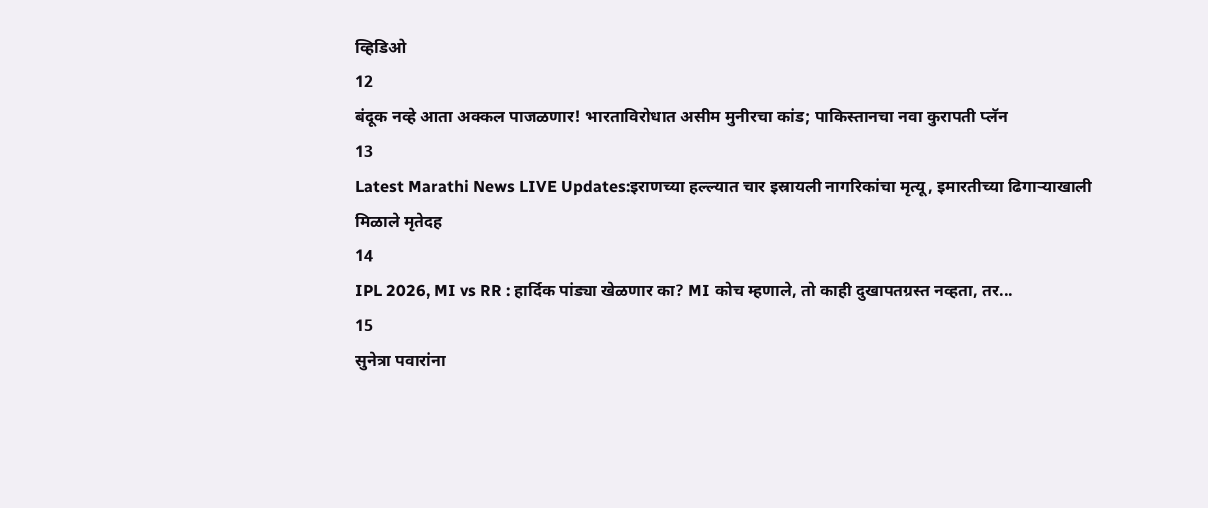व्हिडिओ
12
बंदूक नव्हे आता अक्कल पाजळणार! भारताविरोधात असीम मुनीरचा कांड; पाकिस्तानचा नवा कुरापती प्लॅन
13
Latest Marathi News LIVE Updates:इराणच्या हल्ल्यात चार इस्रायली नागरिकांचा मृत्यू, इमारतीच्या ढिगाऱ्याखाली मिळाले मृतेदह
14
IPL 2026, MI vs RR : हार्दिक पांड्या खेळणार का? MI कोच म्हणाले, तो काही दुखापतग्रस्त नव्हता, तर...
15
सुनेत्रा पवारांना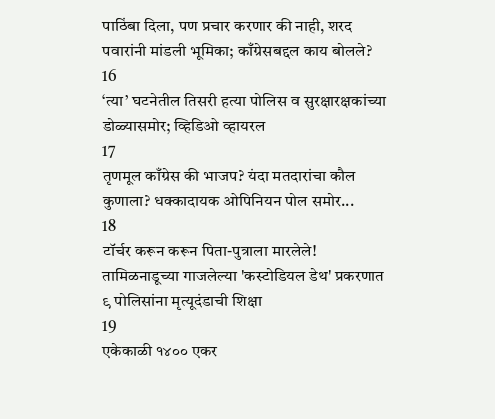पाठिंबा दिला, पण प्रचार करणार की नाही, शरद पवारांनी मांडली भूमिका; काँग्रेसबद्दल काय बोलले?
16
‘त्या’ घटनेतील तिसरी हत्या पोलिस व सुरक्षारक्षकांच्या डोळ्यासमोर; व्हिडिओ व्हायरल
17
तृणमूल काँग्रेस की भाजप? यंदा मतदारांचा कौल कुणाला? धक्कादायक ओपिनियन पोल समोर...
18
टॉर्चर करून करून पिता-पुत्राला मारलेले! तामिळनाडूच्या गाजलेल्या 'कस्टोडियल डेथ' प्रकरणात ९ पोलिसांना मृत्यूदंडाची शिक्षा
19
एकेकाळी १४०० एकर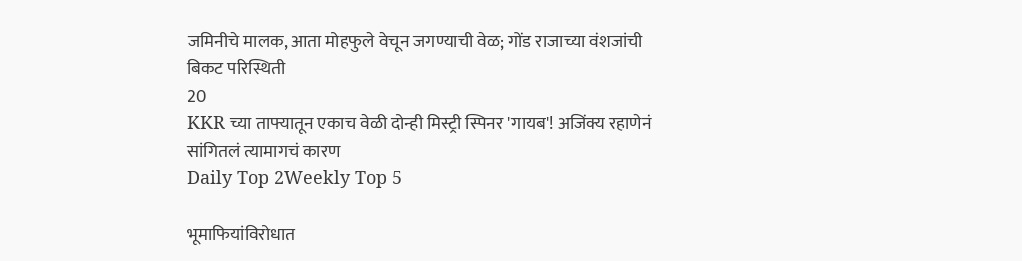जमिनीचे मालक, आता मोहफुले वेचून जगण्याची वेळ; गोंड राजाच्या वंशजांची बिकट परिस्थिती
20
KKR च्या ताफ्यातून एकाच वेळी दोन्ही मिस्ट्री स्पिनर 'गायब'! अजिंक्य रहाणेनं सांगितलं त्यामागचं कारण
Daily Top 2Weekly Top 5

भूमाफियांविरोधात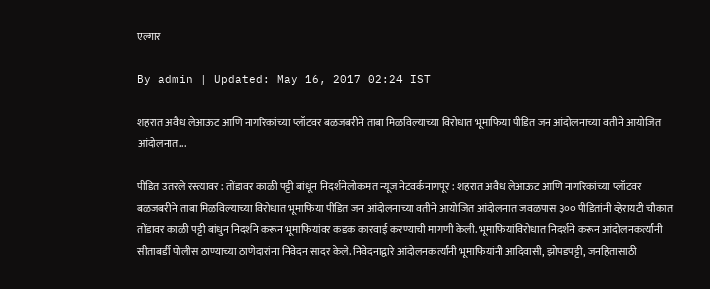एल्गार

By admin | Updated: May 16, 2017 02:24 IST

शहरात अवैध लेआऊट आणि नागरिकांच्या प्लॉटवर बळजबरीने ताबा मिळविल्याच्या विरोधात भूमाफिया पीडित जन आंदोलनाच्या वतीने आयोजित आंदोलनात...

पीडित उतरले रस्त्यावर : तोंडावर काळी पट्टी बांधून निदर्शनेलोकमत न्यूज नेटवर्कनागपूर : शहरात अवैध लेआऊट आणि नागरिकांच्या प्लॉटवर बळजबरीने ताबा मिळविल्याच्या विरोधात भूमाफिया पीडित जन आंदोलनाच्या वतीने आयोजित आंदोलनात जवळपास ३०० पीडितांनी व्हेरायटी चौकात तोंडावर काळी पट्टी बांधुन निदर्शने करून भूमाफियांवर कडक कारवाई करण्याची मागणी केली. भूमाफियांविरोधात निदर्शने करून आंदोलनकर्त्यांनी सीताबर्डी पोलीस ठाण्याच्या ठाणेदारांना निवेदन सादर केले. निवेदनाद्वारे आंदोलनकर्त्यांनी भूमाफियांनी आदिवासी, झोपडपट्टी, जनहितासाठी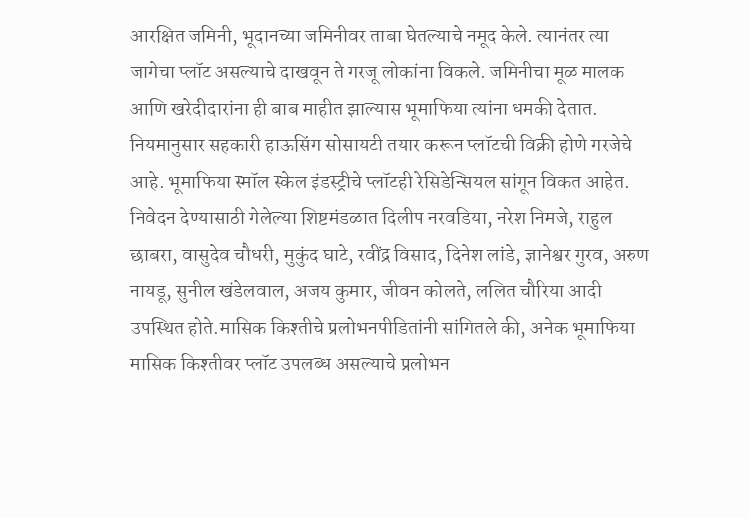आरक्षित जमिनी, भूदानच्या जमिनीवर ताबा घेतल्याचे नमूद केले. त्यानंतर त्या जागेचा प्लॉट असल्याचे दाखवून ते गरजू लोकांना विकले. जमिनीचा मूळ मालक आणि खरेदीदारांना ही बाब माहीत झाल्यास भूमाफिया त्यांना धमकी देतात. नियमानुसार सहकारी हाऊसिंग सोसायटी तयार करून प्लॉटची विक्री होणे गरजेचे आहे. भूमाफिया स्मॉल स्केल इंडस्ट्रीचे प्लॉटही रेसिडेन्सियल सांगून विकत आहेत. निवेदन देण्यासाठी गेलेल्या शिष्टमंडळात दिलीप नरवडिया, नरेश निमजे, राहुल छाबरा, वासुदेव चौधरी, मुकुंद घाटे, रवींद्र विसाद, दिनेश लांडे, ज्ञानेश्वर गुरव, अरुण नायडू, सुनील खंडेलवाल, अजय कुमार, जीवन कोलते, ललित चौरिया आदी उपस्थित होते.मासिक किश्तीचे प्रलोभनपीडितांनी सांगितले की, अनेक भूमाफिया मासिक किश्तीवर प्लॉट उपलब्ध असल्याचे प्रलोभन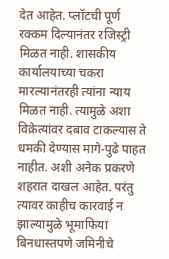देत आहेत. प्लॉटची पूर्ण रक्कम दिल्यानंतर रजिस्ट्री मिळत नाही. शासकीय कार्यालयाच्या चकरा मारल्यानंतरही त्यांना न्याय मिळत नाही. त्यामुळे अशा विक्रेत्यांवर दबाव टाकल्यास ते धमकी देण्यास मागे-पुढे पाहत नाहीत. अशी अनेक प्रकरणे शहरात दाखल आहेत. परंतु त्यावर काहीच कारवाई न झाल्यामुळे भूमाफिया बिनधास्तपणे जमिनीचे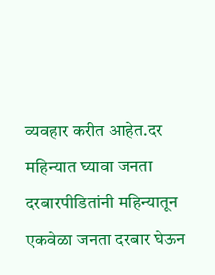व्यवहार करीत आहेत.दर महिन्यात घ्यावा जनता दरबारपीडितांनी महिन्यातून एकवेळा जनता दरबार घेऊन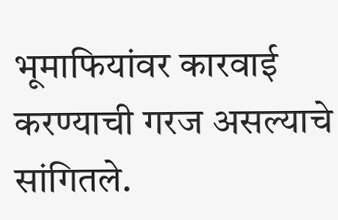भूमाफियांवर कारवाई करण्याची गरज असल्याचे सांगितले.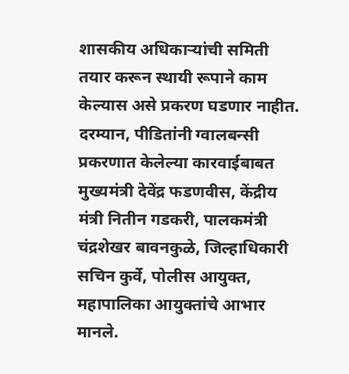शासकीय अधिकाऱ्यांची समिती तयार करून स्थायी रूपाने काम केल्यास असे प्रकरण घडणार नाहीत. दरम्यान, पीडितांनी ग्वालबन्सी प्रकरणात केलेल्या कारवाईबाबत मुख्यमंत्री देवेंद्र फडणवीस, केंद्रीय मंत्री नितीन गडकरी, पालकमंत्री चंद्रशेखर बावनकुळे, जिल्हाधिकारी सचिन कुर्वे, पोलीस आयुक्त, महापालिका आयुक्तांचे आभार मानले.